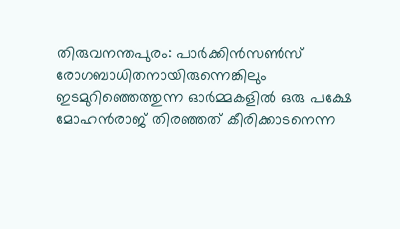തിരുവനന്തപുരം: പാർക്കിൻസൺസ് രോഗബാധിതനായിരുന്നെങ്കിലും ഇടമുറിഞ്ഞെത്തുന്ന ഓർമ്മകളിൽ ഒരു പക്ഷേ മോഹൻരാജ് തിരഞ്ഞത് കീരിക്കാടനെന്ന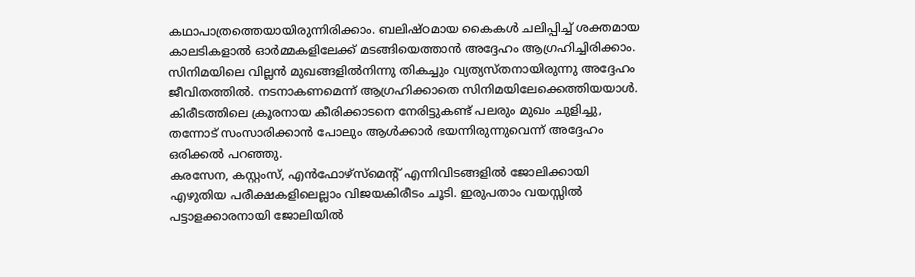കഥാപാത്രത്തെയായിരുന്നിരിക്കാം. ബലിഷ്ഠമായ കൈകൾ ചലിപ്പിച്ച് ശക്തമായ കാലടികളാൽ ഓർമ്മകളിലേക്ക് മടങ്ങിയെത്താൻ അദ്ദേഹം ആഗ്രഹിച്ചിരിക്കാം. സിനിമയിലെ വില്ലൻ മുഖങ്ങളിൽനിന്നു തികച്ചും വ്യത്യസ്തനായിരുന്നു അദ്ദേഹം ജീവിതത്തിൽ. നടനാകണമെന്ന് ആഗ്രഹിക്കാതെ സിനിമയിലേക്കെത്തിയയാൾ. കിരീടത്തിലെ ക്രൂരനായ കീരിക്കാടനെ നേരിട്ടുകണ്ട് പലരും മുഖം ചുളിച്ചു, തന്നോട് സംസാരിക്കാൻ പോലും ആൾക്കാർ ഭയന്നിരുന്നുവെന്ന് അദ്ദേഹം ഒരിക്കൽ പറഞ്ഞു.
കരസേന, കസ്റ്റംസ്, എൻഫോഴ്സ്മെന്റ് എന്നിവിടങ്ങളിൽ ജോലിക്കായി എഴുതിയ പരീക്ഷകളിലെല്ലാം വിജയകിരീടം ചൂടി. ഇരുപതാം വയസ്സിൽ പട്ടാളക്കാരനായി ജോലിയിൽ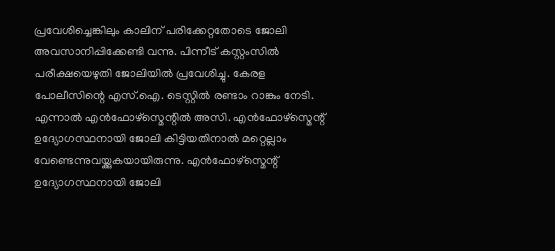പ്രവേശിച്ചെങ്കിലും കാലിന് പരിക്കേറ്റതോടെ ജോലി അവസാനിപ്പിക്കേണ്ടി വന്നു. പിന്നീട് കസ്റ്റംസിൽ പരീക്ഷയെഴുതി ജോലിയിൽ പ്രവേശിച്ചു. കേരള പോലീസിന്റെ എസ്.ഐ. ടെസ്റ്റിൽ രണ്ടാം റാങ്കും നേടി. എന്നാൽ എൻഫോഴ്സ്മെന്റിൽ അസി. എൻഫോഴ്സ്മെന്റ് ഉദ്യോഗസ്ഥനായി ജോലി കിട്ടിയതിനാൽ മറ്റെല്ലാം വേണ്ടെന്നുവയ്ക്കുകയായിരുന്നു. എൻഫോഴ്സ്മെന്റ് ഉദ്യോഗസ്ഥനായി ജോലി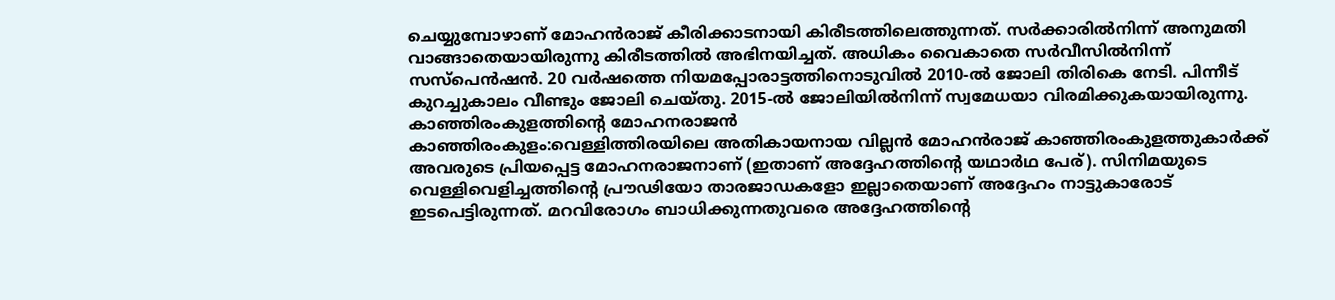ചെയ്യുമ്പോഴാണ് മോഹൻരാജ് കീരിക്കാടനായി കിരീടത്തിലെത്തുന്നത്. സർക്കാരിൽനിന്ന് അനുമതി വാങ്ങാതെയായിരുന്നു കിരീടത്തിൽ അഭിനയിച്ചത്. അധികം വൈകാതെ സർവീസിൽനിന്ന് സസ്പെൻഷൻ. 20 വർഷത്തെ നിയമപ്പോരാട്ടത്തിനൊടുവിൽ 2010-ൽ ജോലി തിരികെ നേടി. പിന്നീട് കുറച്ചുകാലം വീണ്ടും ജോലി ചെയ്തു. 2015-ൽ ജോലിയിൽനിന്ന് സ്വമേധയാ വിരമിക്കുകയായിരുന്നു.
കാഞ്ഞിരംകുളത്തിന്റെ മോഹനരാജൻ
കാഞ്ഞിരംകുളം:വെള്ളിത്തിരയിലെ അതികായനായ വില്ലൻ മോഹൻരാജ് കാഞ്ഞിരംകുളത്തുകാർക്ക് അവരുടെ പ്രിയപ്പെട്ട മോഹനരാജനാണ് (ഇതാണ് അദ്ദേഹത്തിന്റെ യഥാർഥ പേര്). സിനിമയുടെ വെള്ളിവെളിച്ചത്തിന്റെ പ്രൗഢിയോ താരജാഡകളോ ഇല്ലാതെയാണ് അദ്ദേഹം നാട്ടുകാരോട് ഇടപെട്ടിരുന്നത്. മറവിരോഗം ബാധിക്കുന്നതുവരെ അദ്ദേഹത്തിന്റെ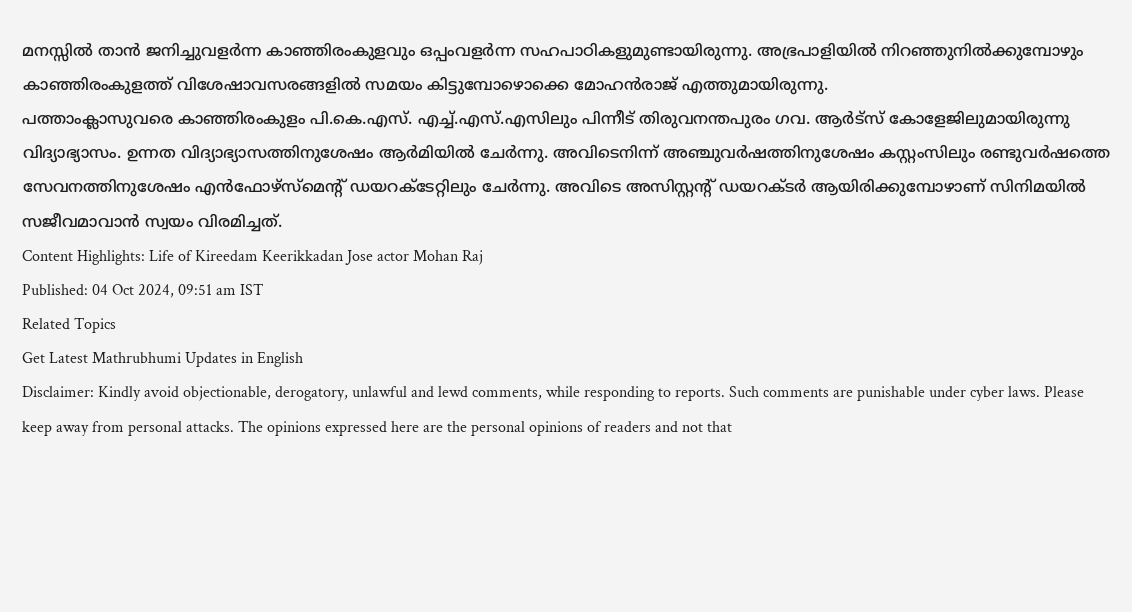മനസ്സിൽ താൻ ജനിച്ചുവളർന്ന കാഞ്ഞിരംകുളവും ഒപ്പംവളർന്ന സഹപാഠികളുമുണ്ടായിരുന്നു. അഭ്രപാളിയിൽ നിറഞ്ഞുനിൽക്കുമ്പോഴും കാഞ്ഞിരംകുളത്ത് വിശേഷാവസരങ്ങളിൽ സമയം കിട്ടുമ്പോഴൊക്കെ മോഹൻരാജ് എത്തുമായിരുന്നു.
പത്താംക്ലാസുവരെ കാഞ്ഞിരംകുളം പി.കെ.എസ്. എച്ച്.എസ്.എസിലും പിന്നീട് തിരുവനന്തപുരം ഗവ. ആർട്സ് കോളേജിലുമായിരുന്നു വിദ്യാഭ്യാസം. ഉന്നത വിദ്യാഭ്യാസത്തിനുശേഷം ആർമിയിൽ ചേർന്നു. അവിടെനിന്ന് അഞ്ചുവർഷത്തിനുശേഷം കസ്റ്റംസിലും രണ്ടുവർഷത്തെ സേവനത്തിനുശേഷം എൻഫോഴ്സ്മെന്റ് ഡയറക്ടേറ്റിലും ചേർന്നു. അവിടെ അസിസ്റ്റന്റ് ഡയറക്ടർ ആയിരിക്കുമ്പോഴാണ് സിനിമയിൽ സജീവമാവാൻ സ്വയം വിരമിച്ചത്.
Content Highlights: Life of Kireedam Keerikkadan Jose actor Mohan Raj
Published: 04 Oct 2024, 09:51 am IST
Related Topics
Get Latest Mathrubhumi Updates in English
Disclaimer: Kindly avoid objectionable, derogatory, unlawful and lewd comments, while responding to reports. Such comments are punishable under cyber laws. Please keep away from personal attacks. The opinions expressed here are the personal opinions of readers and not that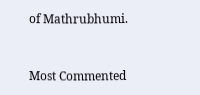of Mathrubhumi.


Most Commented